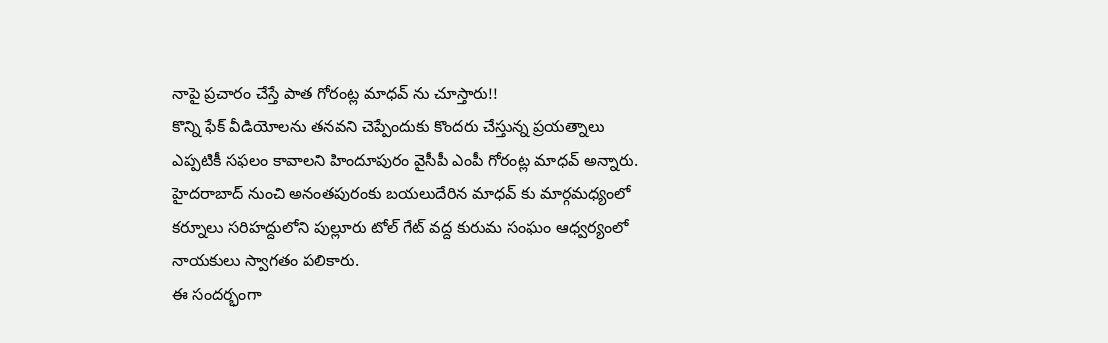నాపై ప్రచారం చేస్తే పాత గోరంట్ల మాధవ్ ను చూస్తారు!!
కొన్ని ఫేక్ వీడియోలను తనవని చెప్పేందుకు కొందరు చేస్తున్న ప్రయత్నాలు ఎప్పటికీ సఫలం కావాలని హిందూపురం వైసీపీ ఎంపీ గోరంట్ల మాధవ్ అన్నారు. హైదరాబాద్ నుంచి అనంతపురంకు బయలుదేరిన మాధవ్ కు మార్గమధ్యంలో కర్నూలు సరిహద్దులోని పుల్లూరు టోల్ గేట్ వద్ద కురుమ సంఘం ఆధ్వర్యంలో నాయకులు స్వాగతం పలికారు.
ఈ సందర్భంగా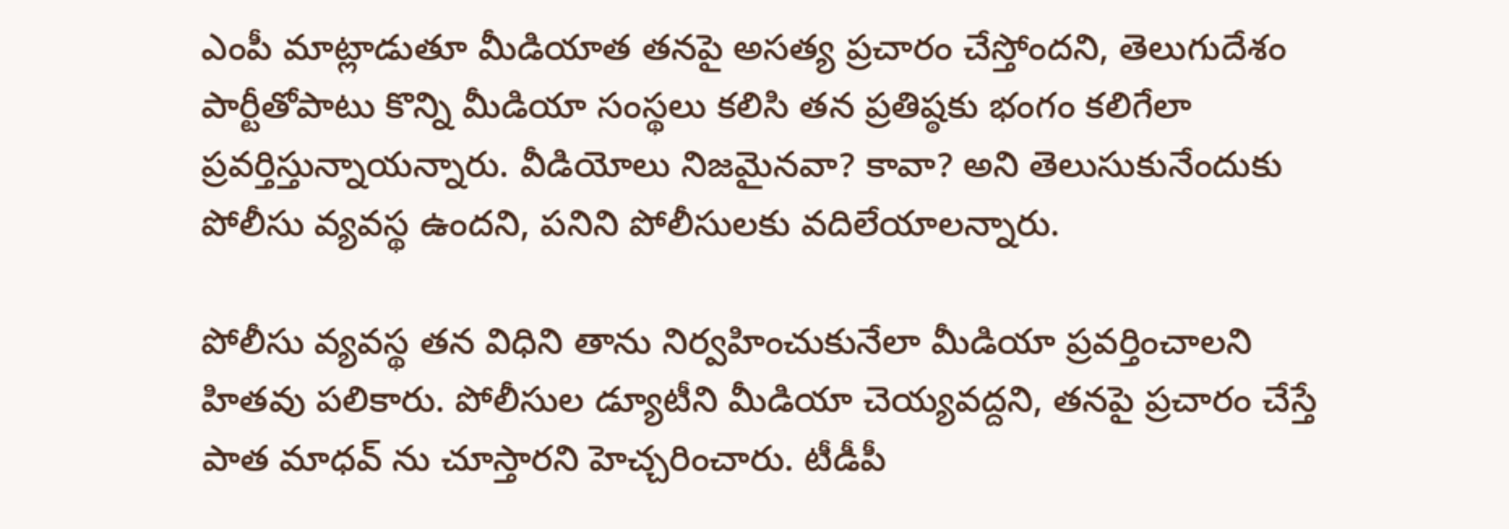ఎంపీ మాట్లాడుతూ మీడియాత తనపై అసత్య ప్రచారం చేస్తోందని, తెలుగుదేశం పార్టీతోపాటు కొన్ని మీడియా సంస్థలు కలిసి తన ప్రతిష్ఠకు భంగం కలిగేలా ప్రవర్తిస్తున్నాయన్నారు. వీడియోలు నిజమైనవా? కావా? అని తెలుసుకునేందుకు పోలీసు వ్యవస్థ ఉందని, పనిని పోలీసులకు వదిలేయాలన్నారు.

పోలీసు వ్యవస్థ తన విధిని తాను నిర్వహించుకునేలా మీడియా ప్రవర్తించాలని హితవు పలికారు. పోలీసుల డ్యూటీని మీడియా చెయ్యవద్దని, తనపై ప్రచారం చేస్తే పాత మాధవ్ ను చూస్తారని హెచ్చరించారు. టీడీపీ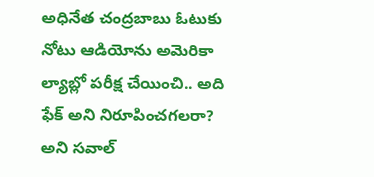అధినేత చంద్రబాబు ఓటుకు నోటు ఆడియోను అమెరికా ల్యాబ్లో పరీక్ష చేయించి.. అది ఫేక్ అని నిరూపించగలరా? అని సవాల్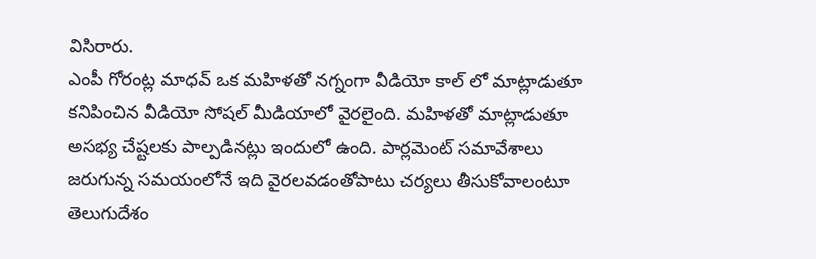విసిరారు.
ఎంపీ గోరంట్ల మాధవ్ ఒక మహిళతో నగ్నంగా వీడియో కాల్ లో మాట్లాడుతూ కనిపించిన వీడియో సోషల్ మీడియాలో వైరలైంది. మహిళతో మాట్లాడుతూ అసభ్య చేష్టలకు పాల్పడినట్లు ఇందులో ఉంది. పార్లమెంట్ సమావేశాలు జరుగున్న సమయంలోనే ఇది వైరలవడంతోపాటు చర్యలు తీసుకోవాలంటూ తెలుగుదేశం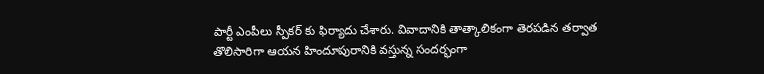పార్టీ ఎంపీలు స్పీకర్ కు ఫిర్యాదు చేశారు. వివాదానికి తాత్కాలికంగా తెరపడిన తర్వాత తొలిసారిగా ఆయన హిందూపురానికి వస్తున్న సందర్భంగా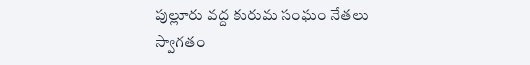పుల్లూరు వద్ద కురుమ సంఘం నేతలు స్వాగతం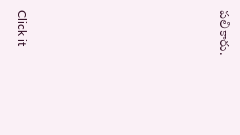పలికారు.












Click it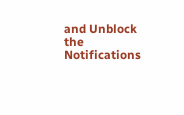and Unblock the Notifications